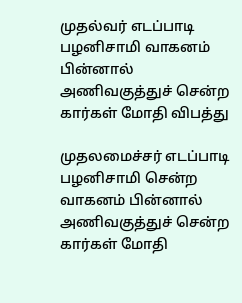முதல்வர் எடப்பாடி பழனிசாமி வாகனம் பின்னால் அணிவகுத்துச் சென்ற கார்கள் மோதி விபத்து

முதலமைச்சர் எடப்பாடி பழனிசாமி சென்ற வாகனம் பின்னால் அணிவகுத்துச் சென்ற கார்கள் மோதி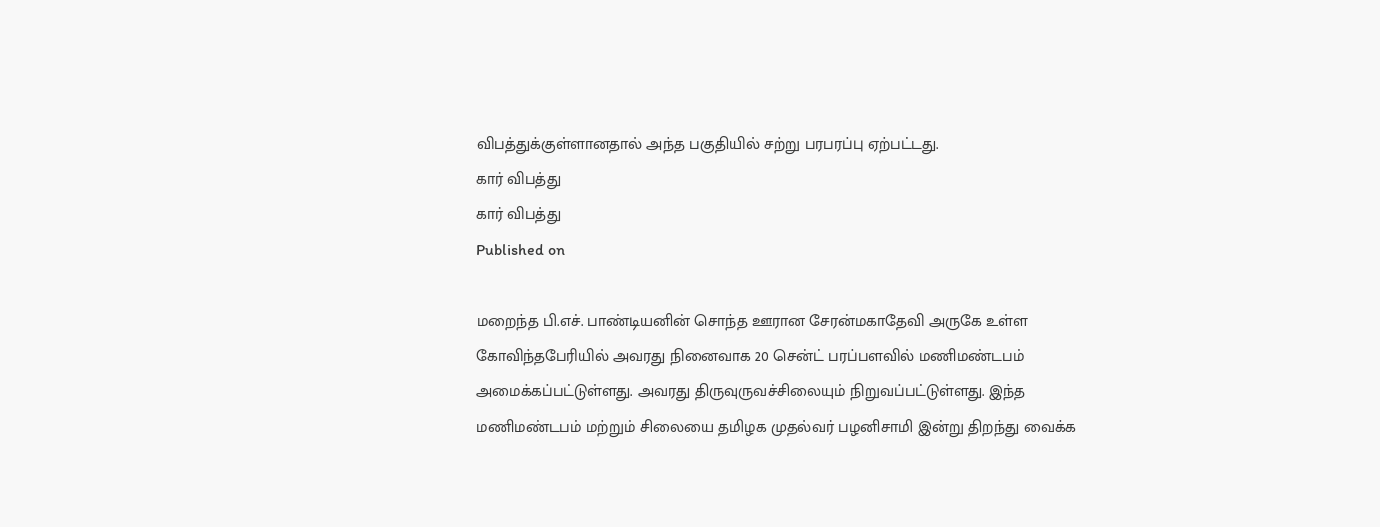விபத்துக்குள்ளானதால் அந்த பகுதியில் சற்று பரபரப்பு ஏற்பட்டது.
கார் விபத்து
கார் விபத்து
Published on

மறைந்த பி.எச். பாண்டியனின் சொந்த ஊரான சேரன்மகாதேவி அருகே உள்ள கோவிந்தபேரியில் அவரது நினைவாக 20 சென்ட் பரப்பளவில் மணிமண்டபம் அமைக்கப்பட்டுள்ளது. அவரது திருவுருவச்சிலையும் நிறுவப்பட்டுள்ளது. இந்த மணிமண்டபம் மற்றும் சிலையை தமிழக முதல்வர் பழனிசாமி இன்று திறந்து வைக்க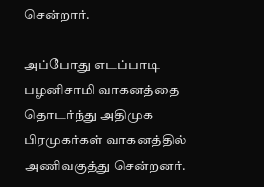சென்றார்.

அப்போது எடப்பாடி பழனிசாமி வாகனத்தை தொடர்ந்து அதிமுக பிரமுகர்கள் வாகனத்தில் அணிவகுத்து சென்றனர்.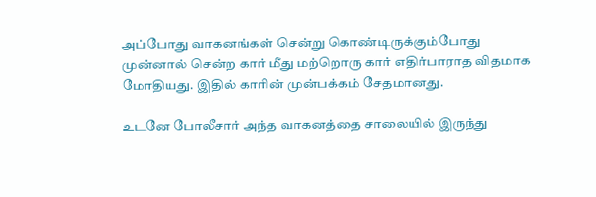அப்போது வாகனங்கள் சென்று கொண்டிருக்கும்போது முன்னால் சென்ற கார் மீது மற்றொரு கார் எதிர்பாராத விதமாக மோதியது. இதில் காரின் முன்பக்கம் சேதமானது.

உடனே போலீசார் அந்த வாகனத்தை சாலையில் இருந்து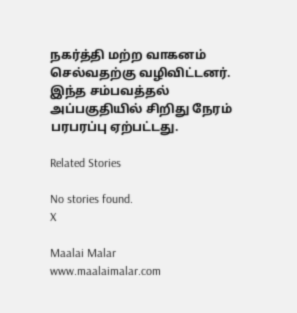நகர்த்தி மற்ற வாகனம் செல்வதற்கு வழிவிட்டனர். இந்த சம்பவத்தல் அப்பகுதியில் சிறிது நேரம் பரபரப்பு ஏற்பட்டது.

Related Stories

No stories found.
X

Maalai Malar
www.maalaimalar.com